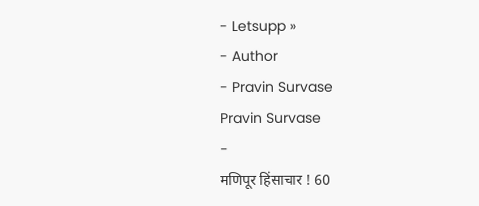- Letsupp »
- Author
- Pravin Survase
Pravin Survase
-
मणिपूर हिंसाचार ! 60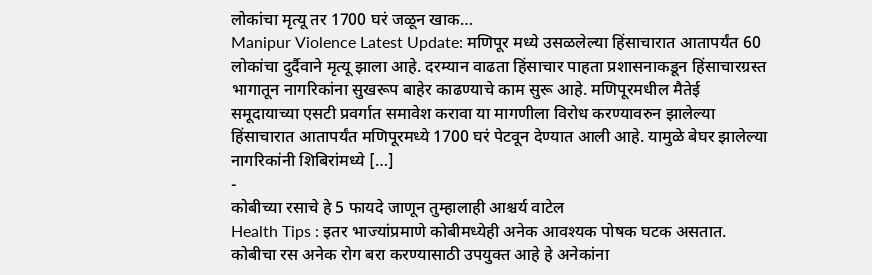लोकांचा मृत्यू तर 1700 घरं जळून खाक…
Manipur Violence Latest Update: मणिपूर मध्ये उसळलेल्या हिंसाचारात आतापर्यंत 60 लोकांचा दुर्दैवाने मृत्यू झाला आहे. दरम्यान वाढता हिंसाचार पाहता प्रशासनाकडून हिंसाचारग्रस्त भागातून नागरिकांना सुखरूप बाहेर काढण्याचे काम सुरू आहे. मणिपूरमधील मैतेई समूदायाच्या एसटी प्रवर्गात समावेश करावा या मागणीला विरोध करण्यावरुन झालेल्या हिंसाचारात आतापर्यंत मणिपूरमध्ये 1700 घरं पेटवून देण्यात आली आहे. यामुळे बेघर झालेल्या नागरिकांनी शिबिरांमध्ये […]
-
कोबीच्या रसाचे हे 5 फायदे जाणून तुम्हालाही आश्चर्य वाटेल
Health Tips : इतर भाज्यांप्रमाणे कोबीमध्येही अनेक आवश्यक पोषक घटक असतात. कोबीचा रस अनेक रोग बरा करण्यासाठी उपयुक्त आहे हे अनेकांना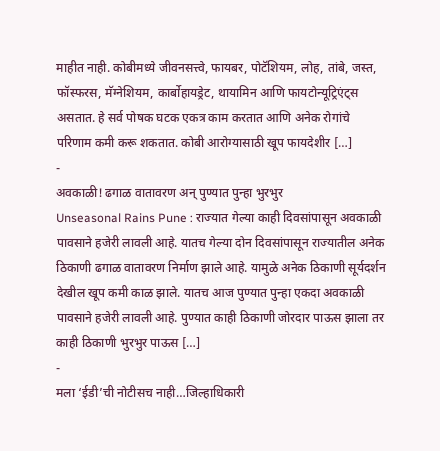माहीत नाही. कोबीमध्ये जीवनसत्त्वे, फायबर, पोटॅशियम, लोह, तांबे, जस्त, फॉस्फरस, मॅग्नेशियम, कार्बोहायड्रेट, थायामिन आणि फायटोन्यूट्रिएंट्स असतात. हे सर्व पोषक घटक एकत्र काम करतात आणि अनेक रोगांचे परिणाम कमी करू शकतात. कोबी आरोग्यासाठी खूप फायदेशीर […]
-
अवकाळी! ढगाळ वातावरण अन् पुण्यात पुन्हा भुरभुर
Unseasonal Rains Pune : राज्यात गेल्या काही दिवसांपासून अवकाळी पावसाने हजेरी लावली आहे. यातच गेल्या दोन दिवसांपासून राज्यातील अनेक ठिकाणी ढगाळ वातावरण निर्माण झाले आहे. यामुळे अनेक ठिकाणी सूर्यदर्शन देखील खूप कमी काळ झाले. यातच आज पुण्यात पुन्हा एकदा अवकाळी पावसाने हजेरी लावली आहे. पुण्यात काही ठिकाणी जोरदार पाऊस झाला तर काही ठिकाणी भुरभुर पाऊस […]
-
मला ‘ईडी’ची नोटीसच नाही…जिल्हाधिकारी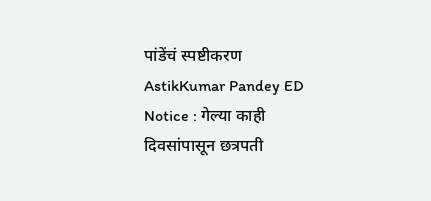पांडेंचं स्पष्टीकरण
AstikKumar Pandey ED Notice : गेल्या काही दिवसांपासून छत्रपती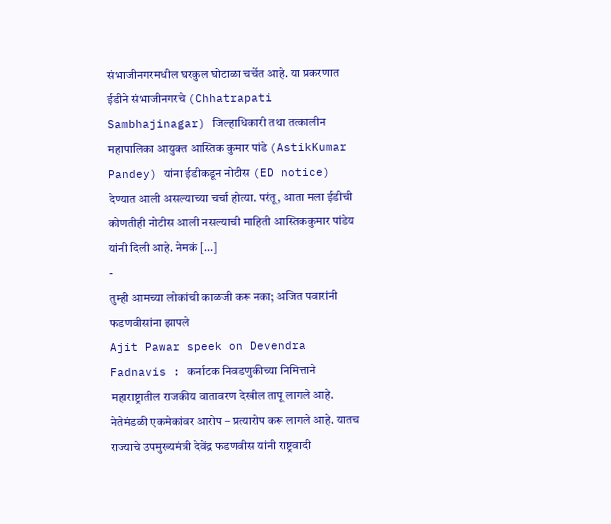संभाजीनगरमधील घरकुल घोटाळा चर्चेत आहे. या प्रकरणात ईडीने संभाजीनगरचे (Chhatrapati Sambhajinagar) जिल्हाधिकारी तथा तत्कालीन महापालिका आयुक्त आस्तिक कुमार पांडे (AstikKumar Pandey) यांना ईडीकडून नोटीस (ED notice) देण्यात आली असल्याच्या चर्चा होत्या. परंतू, आता मला ईडीची कोणतीही नोटीस आली नसल्याची माहिती आस्तिककुमार पांडेय यांनी दिली आहे. नेमकं […]
-
तुम्ही आमच्या लोकांची काळजी करू नका; अजित पवारांनी फडणवीसांना झापले
Ajit Pawar speek on Devendra Fadnavis : कर्नाटक निवडणुकीच्या निमित्ताने महाराष्ट्रातील राजकीय वातावरण देखील तापू लागले आहे. नेतेमंडळी एकमेकांवर आरोप – प्रत्यारोप करू लागले आहे. यातच राज्याचे उपमुख्यमंत्री देवेंद्र फडणवीस यांनी राष्ट्रवादी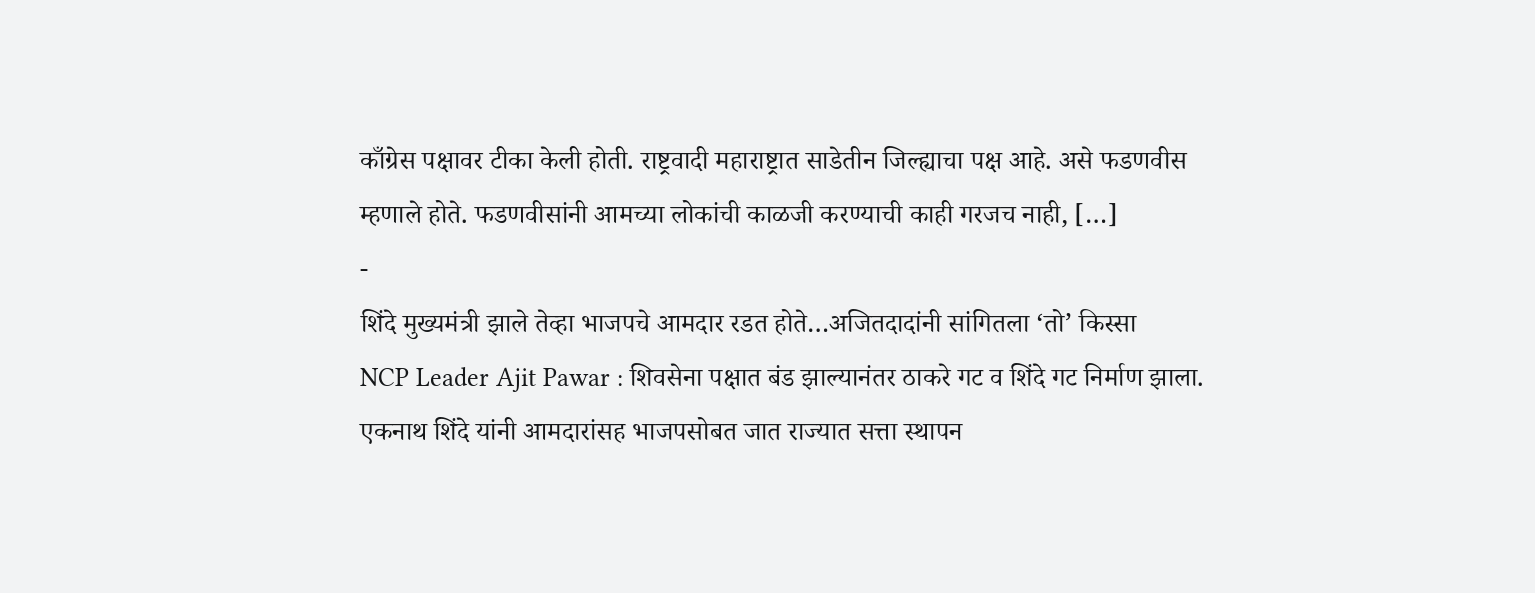काँग्रेस पक्षावर टीका केली होती. राष्ट्रवादी महाराष्ट्रात साडेतीन जिल्ह्याचा पक्ष आहे. असे फडणवीस म्हणाले होते. फडणवीसांनी आमच्या लोकांची काळजी करण्याची काही गरजच नाही, […]
-
शिंदे मुख्यमंत्री झाले तेव्हा भाजपचे आमदार रडत होते…अजितदादांनी सांगितला ‘तो’ किस्सा
NCP Leader Ajit Pawar : शिवसेना पक्षात बंड झाल्यानंतर ठाकरे गट व शिंदे गट निर्माण झाला. एकनाथ शिंदे यांनी आमदारांसह भाजपसोबत जात राज्यात सत्ता स्थापन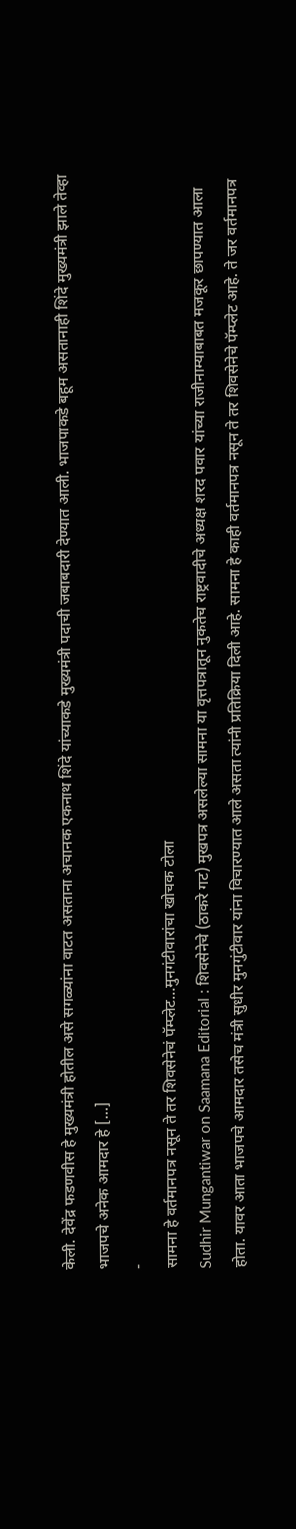केली. देवेंद्र फडणवीस हे मुख्यमंत्री होतील असे सगळ्यांना वाटत असताना अचानक एकनाथ शिंदे यांच्याकडे मुख्यमंत्री पदाची जबाबदारी देण्यात आली. भाजपाकडे बहूम असतानाही शिंदे मुख्यमंत्री झाले तेव्हा भाजपचे अनेक आमदार हे […]
-
सामना हे वर्तमानपत्र नसून ते तर शिवसेनेचं पॅम्प्लेट…मुनगंटीवारांचा खोचक टोला
Sudhir Mungantiwar on Saamana Editorial : शिवसेनेचे (ठाकरे गट) मुखपत्र असलेल्या सामना या वृत्तपत्रातून नुकतेच राष्ट्रवादीचे अध्यक्ष शरद पवार यांच्या राजीनाम्याबाबत मजकूर छापण्यात आला होता. यावर आता भाजपचे आमदार तसेच मंत्री सुधीर मुनगुंटीवार यांना विचारण्यात आले असता त्यांनी प्रतिक्रिया दिली आहे. सामना हे काही वर्तमानपत्र नसून ते तर शिवसेनेचे पॅम्प्लेट आहे. ते जर वर्तमानपत्र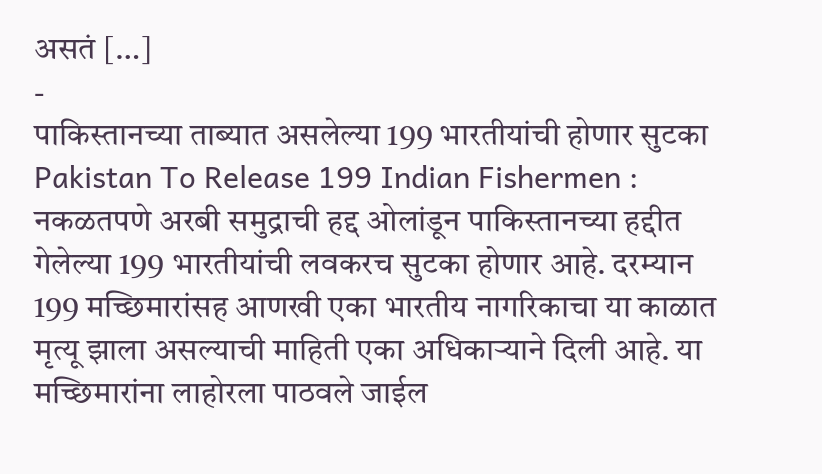असतं […]
-
पाकिस्तानच्या ताब्यात असलेल्या 199 भारतीयांची होणार सुटका
Pakistan To Release 199 Indian Fishermen : नकळतपणे अरबी समुद्राची हद्द ओलांडून पाकिस्तानच्या हद्दीत गेलेल्या 199 भारतीयांची लवकरच सुटका होणार आहे. दरम्यान 199 मच्छिमारांसह आणखी एका भारतीय नागरिकाचा या काळात मृत्यू झाला असल्याची माहिती एका अधिकाऱ्याने दिली आहे. या मच्छिमारांना लाहोरला पाठवले जाईल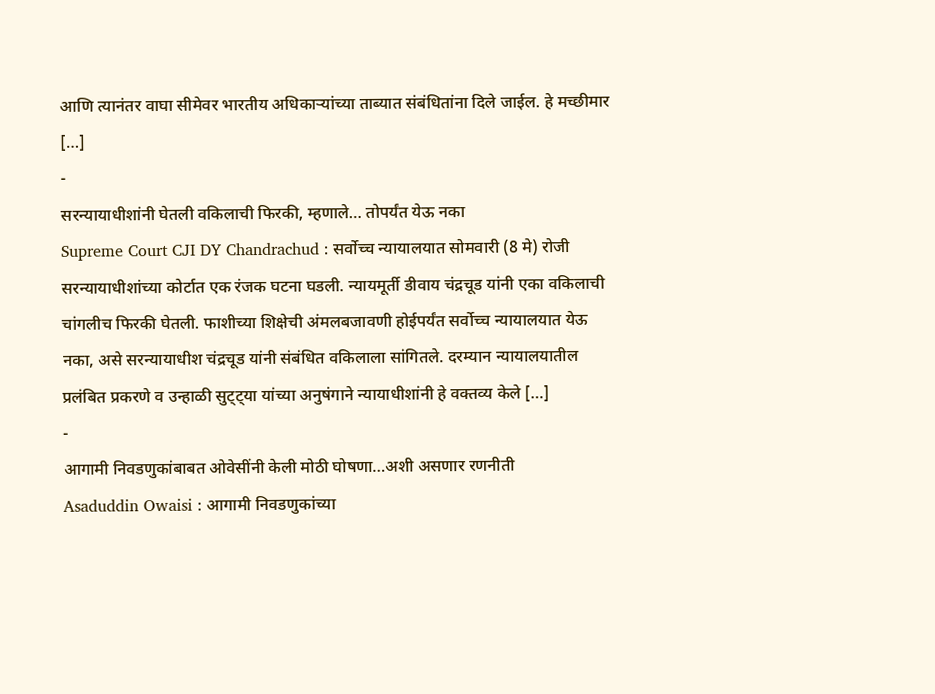आणि त्यानंतर वाघा सीमेवर भारतीय अधिकाऱ्यांच्या ताब्यात संबंधितांना दिले जाईल. हे मच्छीमार […]
-
सरन्यायाधीशांनी घेतली वकिलाची फिरकी, म्हणाले… तोपर्यंत येऊ नका
Supreme Court CJI DY Chandrachud : सर्वोच्च न्यायालयात सोमवारी (8 मे) रोजी सरन्यायाधीशांच्या कोर्टात एक रंजक घटना घडली. न्यायमूर्ती डीवाय चंद्रचूड यांनी एका वकिलाची चांगलीच फिरकी घेतली. फाशीच्या शिक्षेची अंमलबजावणी होईपर्यंत सर्वोच्च न्यायालयात येऊ नका, असे सरन्यायाधीश चंद्रचूड यांनी संबंधित वकिलाला सांगितले. दरम्यान न्यायालयातील प्रलंबित प्रकरणे व उन्हाळी सुट्ट्या यांच्या अनुषंगाने न्यायाधीशांनी हे वक्तव्य केले […]
-
आगामी निवडणुकांबाबत ओवेसींनी केली मोठी घोषणा…अशी असणार रणनीती
Asaduddin Owaisi : आगामी निवडणुकांच्या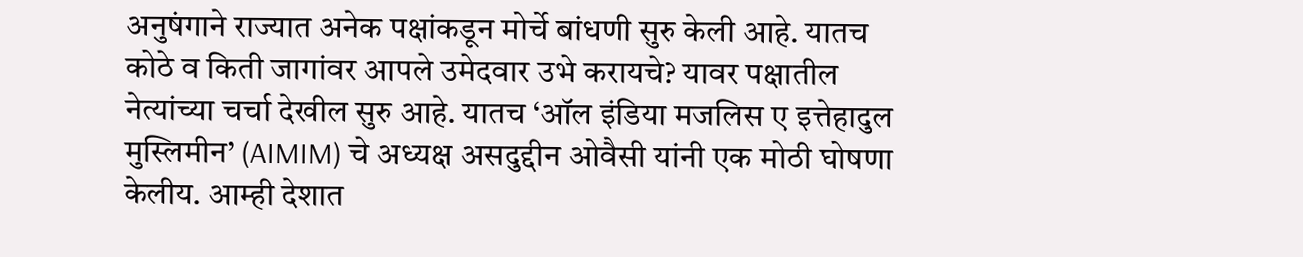अनुषंगाने राज्यात अनेक पक्षांकडून मोर्चे बांधणी सुरु केली आहे. यातच कोठे व किती जागांवर आपले उमेदवार उभे करायचे? यावर पक्षातील नेत्यांच्या चर्चा देखील सुरु आहे. यातच ‘ऑल इंडिया मजलिस ए इत्तेहादुल मुस्लिमीन’ (AIMIM) चे अध्यक्ष असदुद्दीन ओवैसी यांनी एक मोठी घोषणा केलीय. आम्ही देशात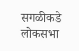सगळीकडे लोकसभा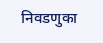निवडणुका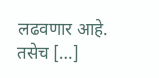लढवणार आहे. तसेच […]